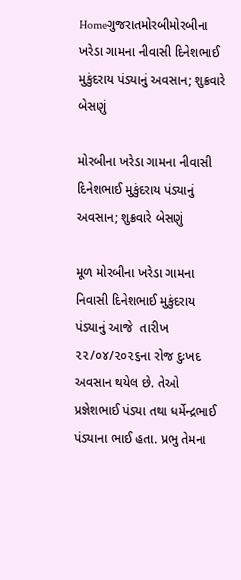Homeગુજરાતમોરબીમોરબીના ખરેડા ગામના નીવાસી દિનેશભાઈ મુકુંદરાય પંડ્યાનું અવસાન; શુક્રવારે બેસણું

મોરબીના ખરેડા ગામના નીવાસી દિનેશભાઈ મુકુંદરાય પંડ્યાનું અવસાન; શુક્રવારે બેસણું

મૂળ મોરબીના ખરેડા ગામના નિવાસી દિનેશભાઈ મુકુંદરાય પંડ્યાનું આજે  તારીખ ૨૨/૦૪/૨૦૨૬ના રોજ દુઃખદ અવસાન થયેલ છે. તેઓ પ્રજ્ઞેશભાઈ પંડ્યા તથા ધર્મેન્દ્રભાઈ પંડ્યાના ભાઈ હતા. પ્રભુ તેમના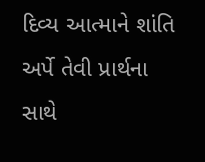દિવ્ય આત્માને શાંતિ અર્પે તેવી પ્રાર્થના સાથે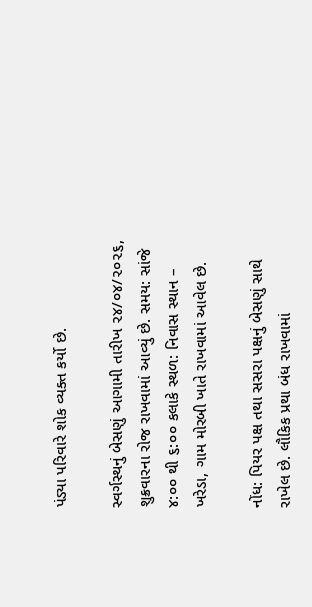પંડ્યા પરિવારે શોક વ્યક્ત કર્યો છે.

સ્વર્ગસ્થનું બેસણું આગામી તારીખ ૨૪/૦૪/૨૦૨૬, શુક્રવારના રોજ રાખવામાં આવ્યું છે. સમય: સાંજે ૪:૦૦ થી ૬:૦૦ કલાકે સ્થળ: નિવાસ સ્થાન – ખરેડા, ગામ મોરબી ખાતે રાખવામાં આવેલ છે.

નોંધ: પિયર પક્ષ તથા સસરા પક્ષનું બેસણું સાથે રાખેલ છે. લૌકિક પ્રથા બંધ રાખવામાં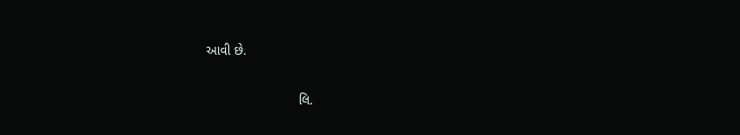આવી છે.

                          લિ.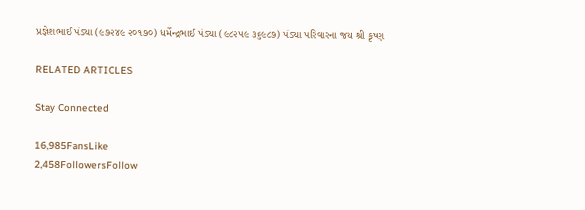પ્રજ્ઞેશભાઈ પંડ્યા (૯૭૨૪૯ ૨૦૧૭૦) ધર્મેન્દ્રભાઈ પંડ્યા (૯૮૨૫૯ ૩૬૯૮૭) પંડ્યા પરિવારના જય શ્રી કૃષ્ણ

RELATED ARTICLES

Stay Connected

16,985FansLike
2,458FollowersFollow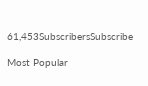61,453SubscribersSubscribe

Most Popular